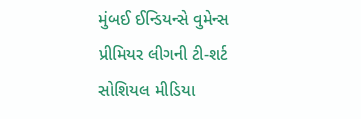મુંબઈ ઈન્ડિયન્સે વુમેન્સ પ્રીમિયર લીગની ટી-શર્ટ સોશિયલ મીડિયા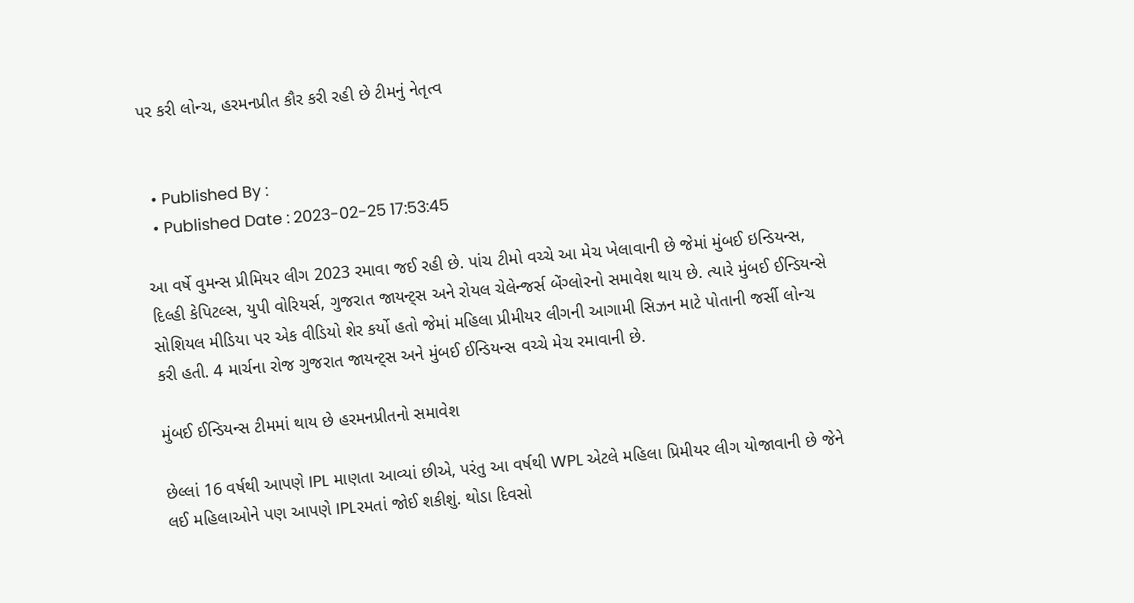પર કરી લોન્ચ, હરમનપ્રીત કૌર કરી રહી છે ટીમનું નેતૃત્વ


  • Published By :
  • Published Date : 2023-02-25 17:53:45

આ વર્ષે વુમન્સ પ્રીમિયર લીગ 2023 રમાવા જઈ રહી છે. પાંચ ટીમો વચ્ચે આ મેચ ખેલાવાની છે જેમાં મુંબઈ ઇન્ડિયન્સ, દિલ્હી કેપિટલ્સ, યુપી વોરિયર્સ, ગુજરાત જાયન્ટ્સ અને રોયલ ચેલેન્જર્સ બેંગ્લોરનો સમાવેશ થાય છે. ત્યારે મુંબઈ ઈન્ડિયન્સે સોશિયલ મીડિયા પર એક વીડિયો શેર કર્યો હતો જેમાં મહિલા પ્રીમીયર લીગની આગામી સિઝન માટે પોતાની જર્સી લોન્ચ કરી હતી. 4 માર્ચના રોજ ગુજરાત જાયન્ટ્સ અને મુંબઈ ઈન્ડિયન્સ વચ્ચે મેચ રમાવાની છે.

મુંબઈ ઈન્ડિયન્સ ટીમમાં થાય છે હરમનપ્રીતનો સમાવેશ

છેલ્લાં 16 વર્ષથી આપણે IPL માણતા આવ્યાં છીએ, પરંતુ આ વર્ષથી WPL એટલે મહિલા પ્રિમીયર લીગ યોજાવાની છે જેને લઈ મહિલાઓને પણ આપણે IPLરમતાં જોઈ શકીશું. થોડા દિવસો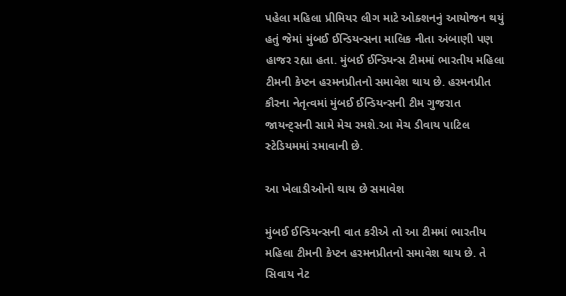પહેલા મહિલા પ્રીમિયર લીગ માટે ઓક્શનનું આયોજન થયું હતું જેમાં મુંબઈ ઈન્ડિયન્સના માલિક નીતા અંબાણી પણ હાજર રહ્યા હતા. મુંબઈ ઈન્ડિયન્સ ટીમમાં ભારતીય મહિલા ટીમની કેપ્ટન હરમનપ્રીતનો સમાવેશ થાય છે. હરમનપ્રીત કૌરના નેતૃત્વમાં મુંબઈ ઈન્ડિયન્સની ટીમ ગુજરાત જાયન્ટ્સની સામે મેચ રમશે.આ મેચ ડીવાય પાટિલ સ્ટેડિયમમાં રમાવાની છે.

આ ખેલાડીઓનો થાય છે સમાવેશ

મુંબઈ ઈન્ડિયન્સની વાત કરીએ તો આ ટીમમાં ભારતીય મહિલા ટીમની કેપ્ટન હરમનપ્રીતનો સમાવેશ થાય છે. તે સિવાય નેટ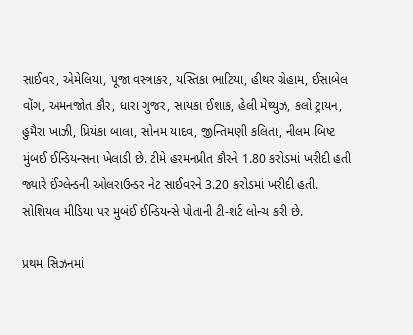સાઈવર, એમેલિયા, પૂજા વસ્ત્રાકર, યસ્તિકા ભાટિયા, હીથર ગ્રેહામ, ઈસાબેલ વોંગ, અમનજોત કૌર, ધારા ગુજર, સાયકા ઈશાક, હેલી મેથ્યુઝ, કલો ટ્રાયન, હુમૈરા ખાઝી, પ્રિયંકા બાલા, સોનમ યાદવ, જીન્તિમણી કલિતા, નીલમ બિષ્ટ મુંબઈ ઈન્ડિયન્સના ખેલાડી છે. ટીમે હરમનપ્રીત કૌરને 1.80 કરોડમાં ખરીદી હતી જ્યારે ઈંગ્લેન્ડની ઓલરાઉન્ડર નેટ સાઈવરને 3.20 કરોડમાં ખરીદી હતી. સોશિયલ મીડિયા પર મુબંઈ ઈન્ડિયન્સે પોતાની ટી-શર્ટ લોન્ચ કરી છે.

પ્રથમ સિઝનમાં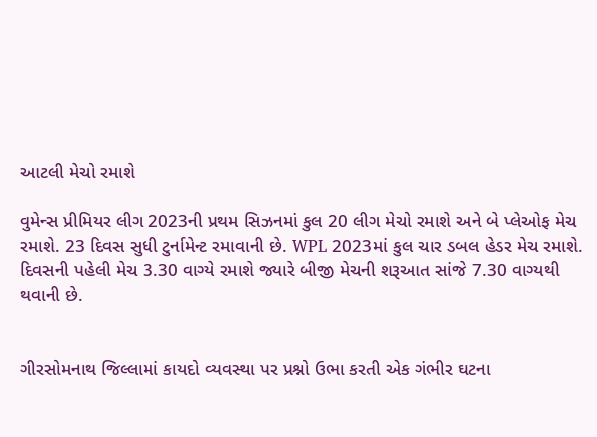આટલી મેચો રમાશે

વુમેન્સ પ્રીમિયર લીગ 2023ની પ્રથમ સિઝનમાં કુલ 20 લીગ મેચો રમાશે અને બે પ્લેઓફ મેચ રમાશે. 23 દિવસ સુધી ટુર્નામેન્ટ રમાવાની છે. WPL 2023માં કુલ ચાર ડબલ હેડર મેચ રમાશે. દિવસની પહેલી મેચ 3.30 વાગ્યે રમાશે જ્યારે બીજી મેચની શરૂઆત સાંજે 7.30 વાગ્યથી થવાની છે.


ગીરસોમનાથ જિલ્લામાં કાયદો વ્યવસ્થા પર પ્રશ્નો ઉભા કરતી એક ગંભીર ઘટના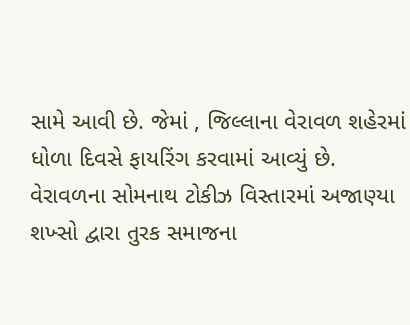સામે આવી છે. જેમાં , જિલ્લાના વેરાવળ શહેરમાં ધોળા દિવસે ફાયરિંગ કરવામાં આવ્યું છે. વેરાવળના સોમનાથ ટોકીઝ વિસ્તારમાં અજાણ્યા શખ્સો દ્વારા તુરક સમાજના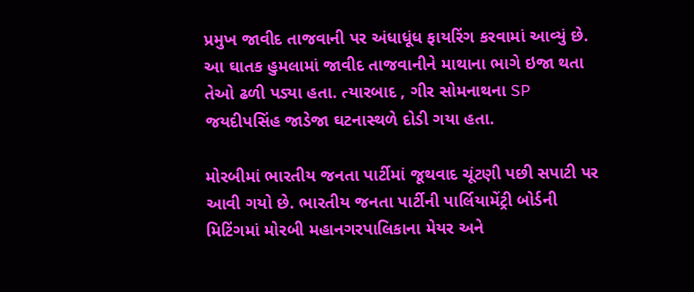પ્રમુખ જાવીદ તાજવાની પર અંધાધૂંધ ફાયરિંગ કરવામાં આવ્યું છે. આ ઘાતક હુમલામાં જાવીદ તાજવાનીને માથાના ભાગે ઇજા થતા તેઓ ઢળી પડ્યા હતા. ત્યારબાદ , ગીર સોમનાથના SP જયદીપસિંહ જાડેજા ઘટનાસ્થળે દોડી ગયા હતા.

મોરબીમાં ભારતીય જનતા પાર્ટીમાં જૂથવાદ ચૂંટણી પછી સપાટી પર આવી ગયો છે. ભારતીય જનતા પાર્ટીની પાર્લિયામેંટ્રી બોર્ડની મિટિંગમાં મોરબી મહાનગરપાલિકાના મેયર અને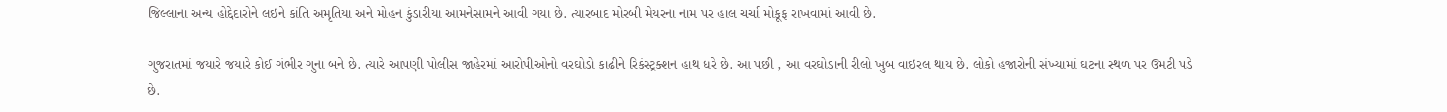જિલ્લાના અન્ય હોદ્દેદારોને લઇને કાંતિ અમૃતિયા અને મોહન કુંડારીયા આમનેસામને આવી ગયા છે. ત્યારબાદ મોરબી મેયરના નામ પર હાલ ચર્ચા મોકૂફ રાખવામાં આવી છે.

ગુજરાતમાં જયારે જયારે કોઈ ગંભીર ગુના બને છે. ત્યારે આપણી પોલીસ જાહેરમાં આરોપીઓનો વરઘોડો કાઢીને રિકંસ્ટ્રક્શન હાથ ધરે છે. આ પછી , આ વરઘોડાની રીલો ખુબ વાઇરલ થાય છે. લોકો હજારોની સંખ્યામાં ઘટના સ્થળ પર ઉમટી પડે છે.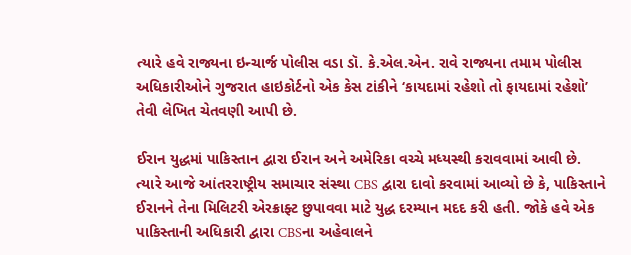ત્યારે હવે રાજ્યના ઇન્ચાર્જ પોલીસ વડા ડૉ. કે.એલ.એન. રાવે રાજ્યના તમામ પોલીસ અધિકારીઓને ગુજરાત હાઇકોર્ટનો એક કેસ ટાંકીને ‘કાયદામાં રહેશો તો ફાયદામાં રહેશો’ તેવી લેખિત ચેતવણી આપી છે.

ઈરાન યુદ્ધમાં પાકિસ્તાન દ્વારા ઈરાન અને અમેરિકા વચ્ચે મધ્યસ્થી કરાવવામાં આવી છે. ત્યારે આજે આંતરરાષ્ટ્રીય સમાચાર સંસ્થા CBS દ્વારા દાવો કરવામાં આવ્યો છે કે, પાકિસ્તાને ઈરાનને તેના મિલિટરી એરક્રાફ્ટ છુપાવવા માટે યુદ્ધ દરમ્યાન મદદ કરી હતી. જોકે હવે એક પાકિસ્તાની અધિકારી દ્વારા CBSના અહેવાલને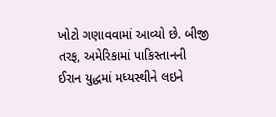ખોટો ગણાવવામાં આવ્યો છે. બીજી તરફ, અમેરિકામાં પાકિસ્તાનની ઈરાન યુદ્ધમાં મધ્યસ્થીને લઇને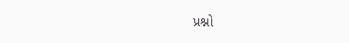પ્રશ્નો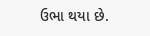ઉભા થયા છે.